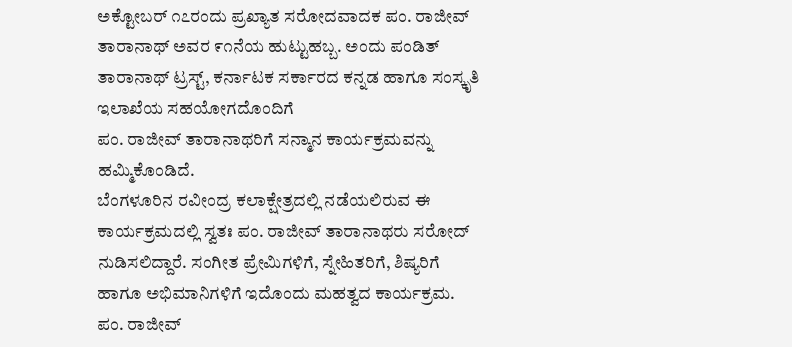ಅಕ್ಟೋಬರ್ ೧೭ರಂದು ಪ್ರಖ್ಯಾತ ಸರೋದವಾದಕ ಪಂ. ರಾಜೀವ್ ತಾರಾನಾಥ್ ಅವರ ೯೧ನೆಯ ಹುಟ್ಟುಹಬ್ಬ. ಅಂದು ಪಂಡಿತ್ ತಾರಾನಾಥ್ ಟ್ರಸ್ಟ್, ಕರ್ನಾಟಕ ಸರ್ಕಾರದ ಕನ್ನಡ ಹಾಗೂ ಸಂಸ್ಕೃತಿ ಇಲಾಖೆಯ ಸಹಯೋಗದೊಂದಿಗೆ
ಪಂ. ರಾಜೀವ್ ತಾರಾನಾಥರಿಗೆ ಸನ್ಮಾನ ಕಾರ್ಯಕ್ರಮವನ್ನು ಹಮ್ಮಿಕೊಂಡಿದೆ.
ಬೆಂಗಳೂರಿನ ರವೀಂದ್ರ ಕಲಾಕ್ಷೇತ್ರದಲ್ಲಿ ನಡೆಯಲಿರುವ ಈ ಕಾರ್ಯಕ್ರಮದಲ್ಲಿ ಸ್ವತಃ ಪಂ. ರಾಜೀವ್ ತಾರಾನಾಥರು ಸರೋದ್ ನುಡಿಸಲಿದ್ದಾರೆ. ಸಂಗೀತ ಪ್ರೇಮಿಗಳಿಗೆ, ಸ್ನೇಹಿತರಿಗೆ, ಶಿಷ್ಯರಿಗೆ ಹಾಗೂ ಅಭಿಮಾನಿಗಳಿಗೆ ಇದೊಂದು ಮಹತ್ವದ ಕಾರ್ಯಕ್ರಮ.
ಪಂ. ರಾಜೀವ್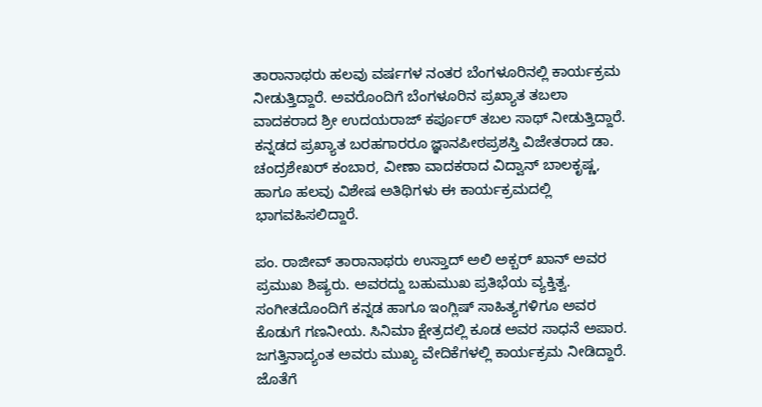ತಾರಾನಾಥರು ಹಲವು ವರ್ಷಗಳ ನಂತರ ಬೆಂಗಳೂರಿನಲ್ಲಿ ಕಾರ್ಯಕ್ರಮ ನೀಡುತ್ತಿದ್ದಾರೆ. ಅವರೊಂದಿಗೆ ಬೆಂಗಳೂರಿನ ಪ್ರಖ್ಯಾತ ತಬಲಾ ವಾದಕರಾದ ಶ್ರೀ ಉದಯರಾಜ್ ಕರ್ಪೂರ್ ತಬಲ ಸಾಥ್ ನೀಡುತ್ತಿದ್ದಾರೆ. ಕನ್ನಡದ ಪ್ರಖ್ಯಾತ ಬರಹಗಾರರೂ ಜ್ಞಾನಪೀಠಪ್ರಶಸ್ತಿ ವಿಜೇತರಾದ ಡಾ. ಚಂದ್ರಶೇಖರ್ ಕಂಬಾರ, ವೀಣಾ ವಾದಕರಾದ ವಿದ್ವಾನ್ ಬಾಲಕೃಷ್ಣ, ಹಾಗೂ ಹಲವು ವಿಶೇಷ ಅತಿಥಿಗಳು ಈ ಕಾರ್ಯಕ್ರಮದಲ್ಲಿ ಭಾಗವಹಿಸಲಿದ್ದಾರೆ.

ಪಂ. ರಾಜೀವ್ ತಾರಾನಾಥರು ಉಸ್ತಾದ್ ಅಲಿ ಅಕ್ಬರ್ ಖಾನ್ ಅವರ ಪ್ರಮುಖ ಶಿಷ್ಯರು. ಅವರದ್ದು ಬಹುಮುಖ ಪ್ರತಿಭೆಯ ವ್ಯಕ್ತಿತ್ವ. ಸಂಗೀತದೊಂದಿಗೆ ಕನ್ನಡ ಹಾಗೂ ಇಂಗ್ಲಿಷ್ ಸಾಹಿತ್ಯಗಳಿಗೂ ಅವರ ಕೊಡುಗೆ ಗಣನೀಯ. ಸಿನಿಮಾ ಕ್ಷೇತ್ರದಲ್ಲಿ ಕೂಡ ಅವರ ಸಾಧನೆ ಅಪಾರ. ಜಗತ್ತಿನಾದ್ಯಂತ ಅವರು ಮುಖ್ಯ ವೇದಿಕೆಗಳಲ್ಲಿ ಕಾರ್ಯಕ್ರಮ ನೀಡಿದ್ದಾರೆ. ಜೊತೆಗೆ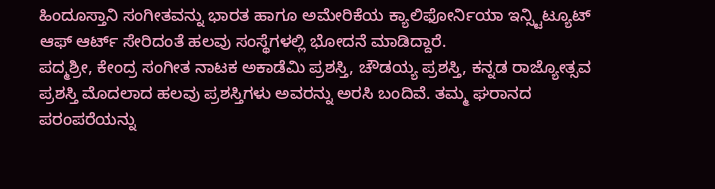ಹಿಂದೂಸ್ತಾನಿ ಸಂಗೀತವನ್ನು ಭಾರತ ಹಾಗೂ ಅಮೇರಿಕೆಯ ಕ್ಯಾಲಿಫೋರ್ನಿಯಾ ಇನ್ಸ್ಟಿಟ್ಯೂಟ್ ಆಫ್ ಆರ್ಟ್ ಸೇರಿದಂತೆ ಹಲವು ಸಂಸ್ಥೆಗಳಲ್ಲಿ ಭೋದನೆ ಮಾಡಿದ್ದಾರೆ.
ಪದ್ಮಶ್ರೀ, ಕೇಂದ್ರ ಸಂಗೀತ ನಾಟಕ ಅಕಾಡೆಮಿ ಪ್ರಶಸ್ತಿ, ಚೌಡಯ್ಯ ಪ್ರಶಸ್ತಿ, ಕನ್ನಡ ರಾಜ್ಯೋತ್ಸವ ಪ್ರಶಸ್ತಿ ಮೊದಲಾದ ಹಲವು ಪ್ರಶಸ್ತಿಗಳು ಅವರನ್ನು ಅರಸಿ ಬಂದಿವೆ. ತಮ್ಮ ಘರಾನದ ಪರಂಪರೆಯನ್ನು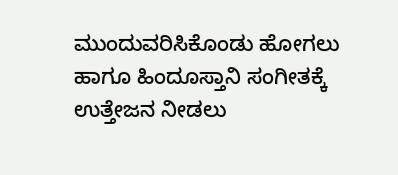ಮುಂದುವರಿಸಿಕೊಂಡು ಹೋಗಲು ಹಾಗೂ ಹಿಂದೂಸ್ತಾನಿ ಸಂಗೀತಕ್ಕೆ ಉತ್ತೇಜನ ನೀಡಲು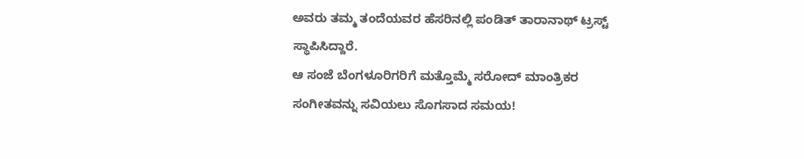ಅವರು ತಮ್ಮ ತಂದೆಯವರ ಹೆಸರಿನಲ್ಲಿ ಪಂಡಿತ್ ತಾರಾನಾಥ್ ಟ್ರಸ್ಟ್ ಸ್ಥಾಪಿಸಿದ್ದಾರೆ.
ಆ ಸಂಜೆ ಬೆಂಗಳೂರಿಗರಿಗೆ ಮತ್ತೊಮ್ಮೆ ಸರೋದ್ ಮಾಂತ್ರಿಕರ ಸಂಗೀತವನ್ನು ಸವಿಯಲು ಸೊಗಸಾದ ಸಮಯ!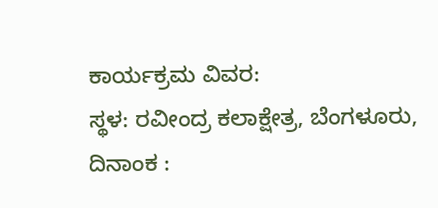ಕಾರ್ಯಕ್ರಮ ವಿವರ:
ಸ್ಥಳ: ರವೀಂದ್ರ ಕಲಾಕ್ಷೇತ್ರ, ಬೆಂಗಳೂರು,
ದಿನಾಂಕ :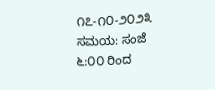೧೭-೧೦-೨೦೨೩
ಸಮಯ: ಸಂಜೆ ೬:೦೦ ರಿಂದ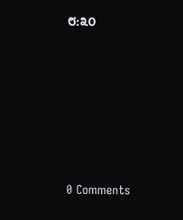೮:೩೦






0 Comments